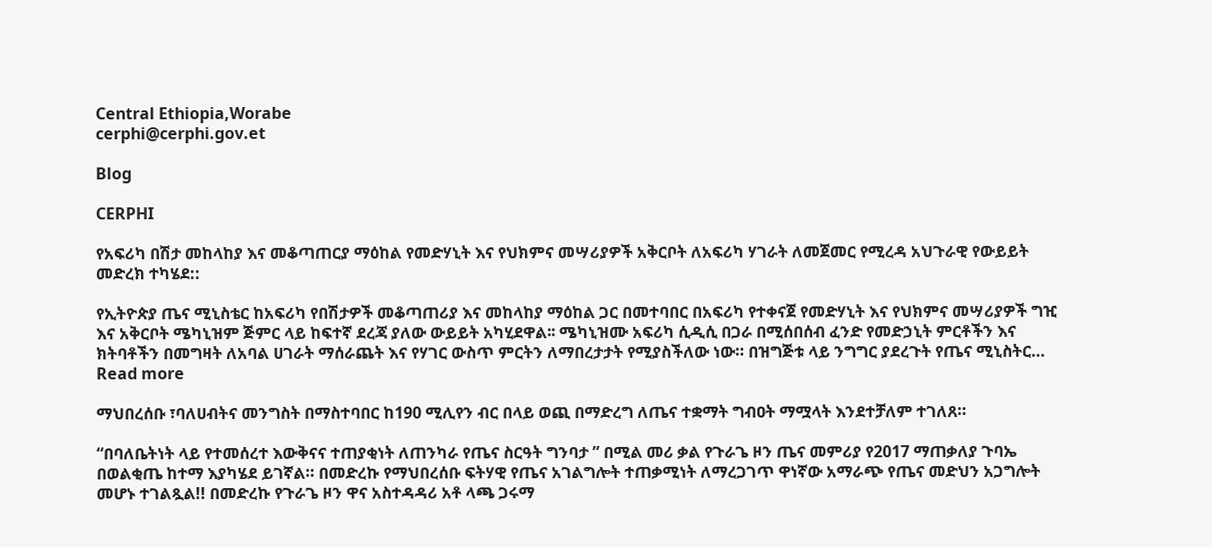Central Ethiopia,Worabe
cerphi@cerphi.gov.et

Blog

CERPHI

የአፍሪካ በሽታ መከላከያ እና መቆጣጠርያ ማዕከል የመድሃኒት እና የህክምና መሣሪያዎች አቅርቦት ለአፍሪካ ሃገራት ለመጀመር የሚረዳ አህጉራዊ የውይይት መድረክ ተካሄደ::

የኢትዮጵያ ጤና ሚኒስቴር ከአፍሪካ የበሽታዎች መቆጣጠሪያ እና መከላከያ ማዕከል ጋር በመተባበር በአፍሪካ የተቀናጀ የመድሃኒት እና የህክምና መሣሪያዎች ግዢ እና አቅርቦት ሜካኒዝም ጅምር ላይ ከፍተኛ ደረጃ ያለው ውይይት አካሂደዋል፡፡ ሜካኒዝሙ አፍሪካ ሲዲሲ በጋራ በሚሰበሰብ ፈንድ የመድኃኒት ምርቶችን እና ክትባቶችን በመግዛት ለአባል ሀገራት ማሰራጨት እና የሃገር ውስጥ ምርትን ለማበረታታት የሚያስችለው ነው። በዝግጅቱ ላይ ንግግር ያደረጉት የጤና ሚኒስትር…
Read more

ማህበረሰቡ ፣ባለሀብትና መንግስት በማስተባበር ከ190 ሚሊየን ብር በላይ ወጪ በማድረግ ለጤና ተቋማት ግብዐት ማሟላት እንደተቻለም ተገለጸ።

“በባለቤትነት ላይ የተመሰረተ እውቅናና ተጠያቂነት ለጠንካራ የጤና ስርዓት ግንባታ ” በሚል መሪ ቃል የጉራጌ ዞን ጤና መምሪያ የ2017 ማጠቃለያ ጉባኤ በወልቂጤ ከተማ እያካሄደ ይገኛል። በመድረኩ የማህበረሰቡ ፍትሃዊ የጤና አገልግሎት ተጠቃሚነት ለማረጋገጥ ዋነኛው አማራጭ የጤና መድህን አጋግሎት መሆኑ ተገልጿል!! በመድረኩ የጉራጌ ዞን ዋና አስተዳዳሪ አቶ ላጫ ጋሩማ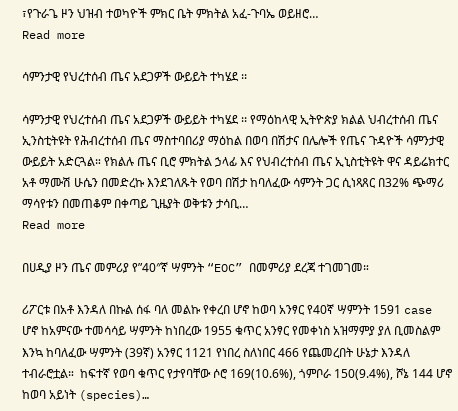፣የጉራጌ ዞን ህዝብ ተወካዮች ምክር ቤት ምክትል አፈ-ጉባኤ ወይዘሮ…
Read more

ሳምንታዊ የህረተሰብ ጤና አደጋዎች ውይይት ተካሄደ ፡፡

ሳምንታዊ የህረተሰብ ጤና አደጋዎች ውይይት ተካሄደ ፡፡ የማዕከላዊ ኢትዮጵያ ክልል ህብረተሰብ ጤና ኢንስቲትዩት የሕብረተሰብ ጤና ማስተባበሪያ ማዕከል በወባ በሽታና በሌሎች የጤና ጉዳዮች ሳምንታዊ ውይይት አድርጓል። የክልሉ ጤና ቢሮ ምክትል ኃላፊ እና የህብረተሰብ ጤና ኢኒስቲትዩት ዋና ዳይሬክተር አቶ ማሙሽ ሁሴን በመድረኩ እንደገለጹት የወባ በሽታ ከባለፈው ሳምንት ጋር ሲነጻጸር በ32% ጭማሪ ማሳየቱን በመጠቆም በቀጣይ ጊዜያት ወቅቱን ታሳቢ…
Read more

በሀዲያ ዞን ጤና መምሪያ የ”40″ኛ ሣምንት “EOC” በመምሪያ ደረጃ ተገመገመ።

ሪፖርቱ በአቶ እንዳለ በኩል ሰፋ ባለ መልኩ የቀረበ ሆኖ ከወባ አንፃር የ40ኛ ሣምንት 1591 case ሆኖ ከአምናው ተመሳሳይ ሣምንት ከነበረው 1955 ቁጥር አንፃር የመቀነስ አዝማምያ ያለ ቢመስልም እንኳ ከባለፈው ሣምንት (39ኛ) አንፃር 1121 የነበረ ስለነበር 466 የጨመረበት ሁኔታ እንዳለ ተብራሮቷል።  ከፍተኛ የወባ ቁጥር የታየባቸው ሶሮ 169(10.6%), ጎምቦራ 150(9.4%), ሾኔ 144 ሆኖ ከወባ አይነት (species)…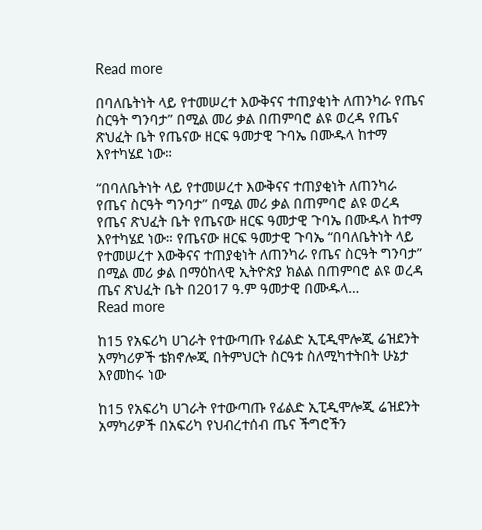Read more

በባለቤትነት ላይ የተመሠረተ እውቅናና ተጠያቂነት ለጠንካራ የጤና ስርዓት ግንባታ” በሚል መሪ ቃል በጠምባሮ ልዩ ወረዳ የጤና ጽህፈት ቤት የጤናው ዘርፍ ዓመታዊ ጉባኤ በሙዱላ ከተማ እየተካሄደ ነው።

“በባለቤትነት ላይ የተመሠረተ እውቅናና ተጠያቂነት ለጠንካራ የጤና ስርዓት ግንባታ” በሚል መሪ ቃል በጠምባሮ ልዩ ወረዳ የጤና ጽህፈት ቤት የጤናው ዘርፍ ዓመታዊ ጉባኤ በሙዱላ ከተማ እየተካሄደ ነው። የጤናው ዘርፍ ዓመታዊ ጉባኤ “በባለቤትነት ላይ የተመሠረተ እውቅናና ተጠያቂነት ለጠንካራ የጤና ስርዓት ግንባታ” በሚል መሪ ቃል በማዕከላዊ ኢትዮጵያ ክልል በጠምባሮ ልዩ ወረዳ ጤና ጽህፈት ቤት በ2017 ዓ.ም ዓመታዊ በሙዱላ…
Read more

ከ15 የአፍሪካ ሀገራት የተውጣጡ የፊልድ ኢፒዲሞሎጂ ሬዝደንት አማካሪዎች ቴክኖሎጂ በትምህርት ስርዓቱ ስለሚካተትበት ሁኔታ እየመከሩ ነው

ከ15 የአፍሪካ ሀገራት የተውጣጡ የፊልድ ኢፒዲሞሎጂ ሬዝደንት አማካሪዎች በአፍሪካ የህብረተሰብ ጤና ችግሮችን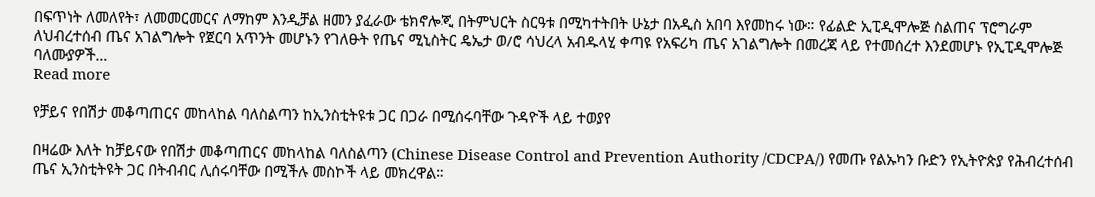በፍጥነት ለመለየት፣ ለመመርመርና ለማከም እንዲቻል ዘመን ያፈራው ቴክኖሎጂ በትምህርት ስርዓቱ በሚካተትበት ሁኔታ በአዲስ አበባ እየመከሩ ነው። የፊልድ ኢፒዲሞሎጅ ስልጠና ፕሮግራም ለህብረተሰብ ጤና አገልግሎት የጀርባ አጥንት መሆኑን የገለፁት የጤና ሚኒስትር ዴኤታ ወ/ሮ ሳህረላ አብዱላሂ ቀጣዩ የአፍሪካ ጤና አገልግሎት በመረጃ ላይ የተመሰረተ እንደመሆኑ የኢፒዲሞሎጅ ባለሙያዎች…
Read more

የቻይና የበሽታ መቆጣጠርና መከላከል ባለስልጣን ከኢንስቲትዩቱ ጋር በጋራ በሚሰሩባቸው ጉዳዮች ላይ ተወያየ

በዛሬው እለት ከቻይናው የበሽታ መቆጣጠርና መከላከል ባለስልጣን (Chinese Disease Control and Prevention Authority /CDCPA/) የመጡ የልኡካን ቡድን የኢትዮጵያ የሕብረተሰብ ጤና ኢንስቲትዩት ጋር በትብብር ሊሰሩባቸው በሚችሉ መስኮች ላይ መክረዋል።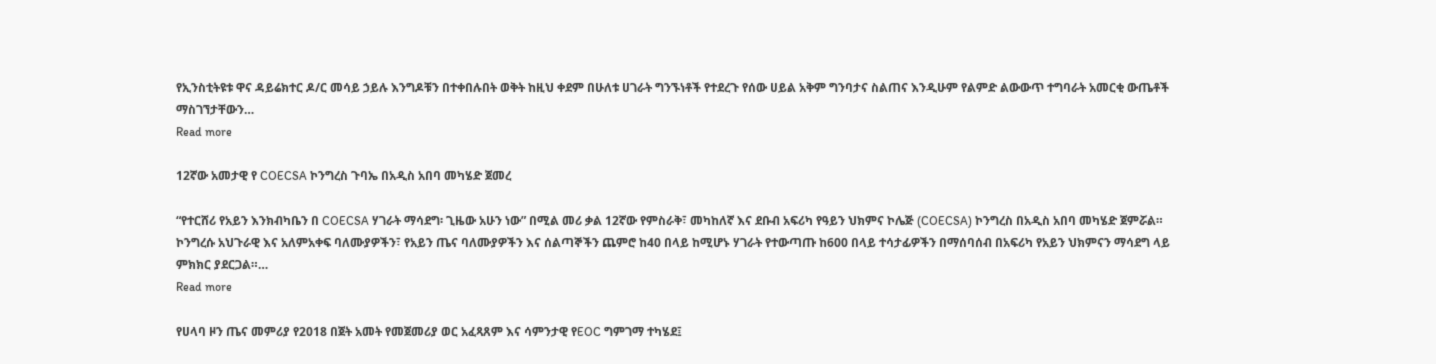የኢንስቲትዩቱ ዋና ዳይሬክተር ዶ/ር መሳይ ኃይሉ እንግዶቹን በተቀበሉበት ወቅት ከዚህ ቀደም በሁለቱ ሀገራት ግንኙነቶች የተደረጉ የሰው ሀይል አቅም ግንባታና ስልጠና እንዲሁም የልምድ ልውውጥ ተግባራት አመርቂ ውጤቶች ማስገኘታቸውን…
Read more

12ኛው አመታዊ የ COECSA ኮንግረስ ጉባኤ በአዲስ አበባ መካሄድ ጀመረ

“የተርሸሪ የአይን እንክብካቤን በ COECSA ሃገራት ማሳደግ፡ ጊዜው አሁን ነው” በሚል መሪ ቃል 12ኛው የምስራቅ፣ መካከለኛ እና ደቡብ አፍሪካ የዓይን ህክምና ኮሌጅ (COECSA) ኮንግረስ በአዲስ አበባ መካሄድ ጀምሯል። ኮንግረሱ አህጉራዊ እና አለምአቀፍ ባለሙያዎችን፣ የአይን ጤና ባለሙያዎችን እና ሰልጣኞችን ጨምሮ ከ40 በላይ ከሚሆኑ ሃገራት የተውጣጡ ከ600 በላይ ተሳታፊዎችን በማሰባሰብ በአፍሪካ የአይን ህክምናን ማሳደግ ላይ ምክክር ያደርጋል።…
Read more

የሀላባ ዞን ጤና መምሪያ የ2018 በጀት አመት የመጀመሪያ ወር አፈጻጸም እና ሳምንታዊ የEOC ግምገማ ተካሄደ፤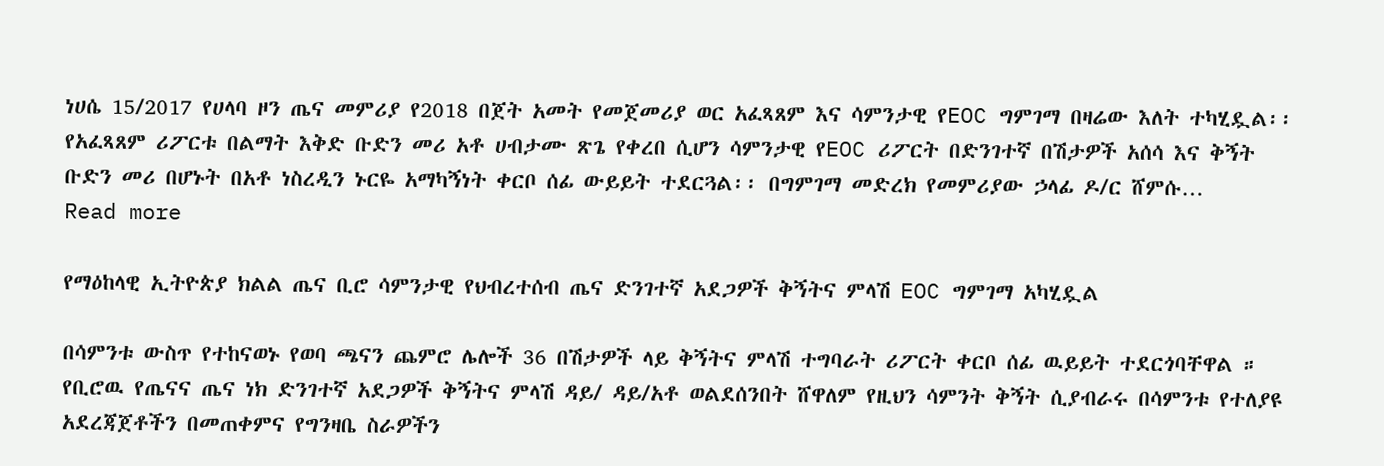ነሀሴ 15/2017 የሀላባ ዞን ጤና መምሪያ የ2018 በጀት አመት የመጀመሪያ ወር አፈጻጸም እና ሳምንታዊ የEOC ግምገማ በዛሬው እለት ተካሂዷል፡፡ የአፈጻጸም ሪፖርቱ በልማት እቅድ ቡድን መሪ አቶ ሀብታሙ ጽጌ የቀረበ ሲሆን ሳምንታዊ የEOC ሪፖርት በድንገተኛ በሽታዎች አሰሳ እና ቅኝት ቡድን መሪ በሆኑት በአቶ ነስረዲን ኑርዬ አማካኝነት ቀርቦ ሰፊ ውይይት ተደርጓል፡፡ በግምገማ መድረክ የመምሪያው ኃላፊ ዶ/ር ሸምሱ…
Read more

የማዕከላዊ ኢትዮጵያ ክልል ጤና ቢሮ ሳምንታዊ የህብረተሰብ ጤና ድንገተኛ አደጋዎች ቅኝትና ምላሽ EOC ግምገማ አካሂዷል

በሳምንቱ ውስጥ የተከናወኑ የወባ ጫናን ጨምሮ ሌሎች 36 በሽታዎች ላይ ቅኝትና ምላሽ ተግባራት ሪፖርት ቀርቦ ሰፊ ዉይይት ተደርጎባቸዋል ። የቢሮዉ የጤናና ጤና ነክ ድንገተኛ አደጋዎች ቅኝትና ምላሽ ዳይ/ ዳይ/አቶ ወልደሰንበት ሸዋለም የዚህን ሳምንት ቅኝት ሲያብራሩ በሳምንቱ የተለያዩ አደረጃጀቶችን በመጠቀምና የግንዛቤ ስራዎችን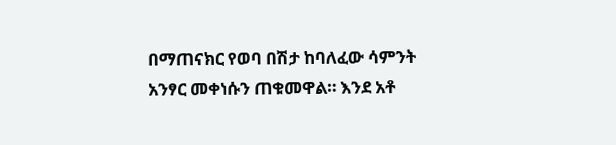በማጠናክር የወባ በሽታ ከባለፈው ሳምንት አንፃር መቀነሱን ጠቁመዋል። እንደ አቶ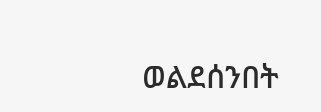ወልደሰንበት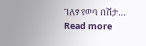ገለፃ የወባ በሽታ…
Read more